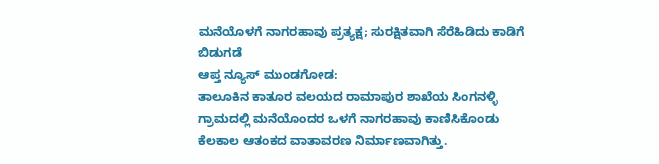ಮನೆಯೊಳಗೆ ನಾಗರಹಾವು ಪ್ರತ್ಯಕ್ಷ; ಸುರಕ್ಷಿತವಾಗಿ ಸೆರೆಹಿಡಿದು ಕಾಡಿಗೆ ಬಿಡುಗಡೆ
ಆಪ್ತ ನ್ಯೂಸ್ ಮುಂಡಗೋಡ:
ತಾಲೂಕಿನ ಕಾತೂರ ವಲಯದ ರಾಮಾಪುರ ಶಾಖೆಯ ಸಿಂಗನಳ್ಳಿ ಗ್ರಾಮದಲ್ಲಿ ಮನೆಯೊಂದರ ಒಳಗೆ ನಾಗರಹಾವು ಕಾಣಿಸಿಕೊಂಡು ಕೆಲಕಾಲ ಆತಂಕದ ವಾತಾವರಣ ನಿರ್ಮಾಣವಾಗಿತ್ತು.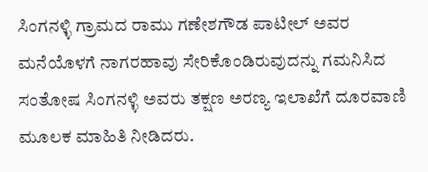ಸಿಂಗನಳ್ಳಿ ಗ್ರಾಮದ ರಾಮು ಗಣೇಶಗೌಡ ಪಾಟೀಲ್ ಅವರ ಮನೆಯೊಳಗೆ ನಾಗರಹಾವು ಸೇರಿಕೊಂಡಿರುವುದನ್ನು ಗಮನಿಸಿದ ಸಂತೋಷ ಸಿಂಗನಳ್ಳಿ ಅವರು ತಕ್ಷಣ ಅರಣ್ಯ ಇಲಾಖೆಗೆ ದೂರವಾಣಿ ಮೂಲಕ ಮಾಹಿತಿ ನೀಡಿದರು.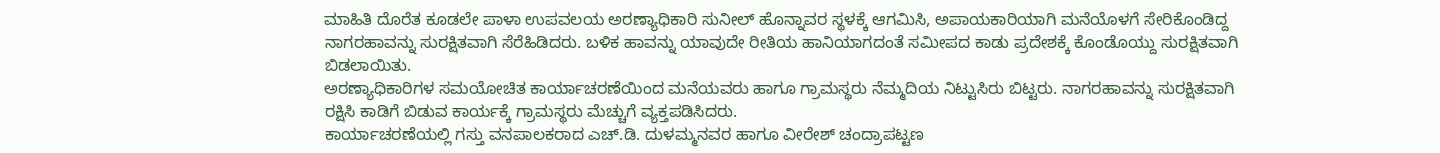ಮಾಹಿತಿ ದೊರೆತ ಕೂಡಲೇ ಪಾಳಾ ಉಪವಲಯ ಅರಣ್ಯಾಧಿಕಾರಿ ಸುನೀಲ್ ಹೊನ್ನಾವರ ಸ್ಥಳಕ್ಕೆ ಆಗಮಿಸಿ, ಅಪಾಯಕಾರಿಯಾಗಿ ಮನೆಯೊಳಗೆ ಸೇರಿಕೊಂಡಿದ್ದ ನಾಗರಹಾವನ್ನು ಸುರಕ್ಷಿತವಾಗಿ ಸೆರೆಹಿಡಿದರು. ಬಳಿಕ ಹಾವನ್ನು ಯಾವುದೇ ರೀತಿಯ ಹಾನಿಯಾಗದಂತೆ ಸಮೀಪದ ಕಾಡು ಪ್ರದೇಶಕ್ಕೆ ಕೊಂಡೊಯ್ದು ಸುರಕ್ಷಿತವಾಗಿ ಬಿಡಲಾಯಿತು.
ಅರಣ್ಯಾಧಿಕಾರಿಗಳ ಸಮಯೋಚಿತ ಕಾರ್ಯಾಚರಣೆಯಿಂದ ಮನೆಯವರು ಹಾಗೂ ಗ್ರಾಮಸ್ಥರು ನೆಮ್ಮದಿಯ ನಿಟ್ಟುಸಿರು ಬಿಟ್ಟರು. ನಾಗರಹಾವನ್ನು ಸುರಕ್ಷಿತವಾಗಿ ರಕ್ಷಿಸಿ ಕಾಡಿಗೆ ಬಿಡುವ ಕಾರ್ಯಕ್ಕೆ ಗ್ರಾಮಸ್ಥರು ಮೆಚ್ಚುಗೆ ವ್ಯಕ್ತಪಡಿಸಿದರು.
ಕಾರ್ಯಾಚರಣೆಯಲ್ಲಿ ಗಸ್ತು ವನಪಾಲಕರಾದ ಎಚ್.ಡಿ. ದುಳಮ್ಮನವರ ಹಾಗೂ ವೀರೇಶ್ ಚಂದ್ರಾಪಟ್ಟಣ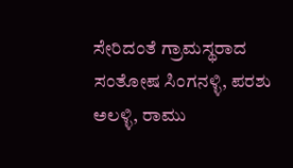ಸೇರಿದಂತೆ ಗ್ರಾಮಸ್ಥರಾದ ಸಂತೋಷ ಸಿಂಗನಳ್ಳಿ, ಪರಶು ಅಲಳ್ಳಿ, ರಾಮು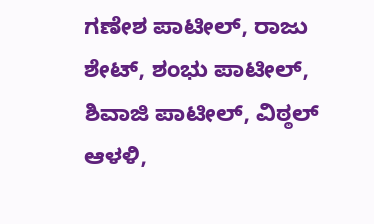ಗಣೇಶ ಪಾಟೀಲ್, ರಾಜು ಶೇಟ್, ಶಂಭು ಪಾಟೀಲ್, ಶಿವಾಜಿ ಪಾಟೀಲ್, ವಿಠ್ಠಲ್ ಆಳಳಿ,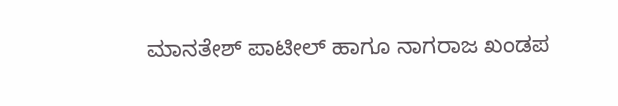ಮಾನತೇಶ್ ಪಾಟೀಲ್ ಹಾಗೂ ನಾಗರಾಜ ಖಂಡಪ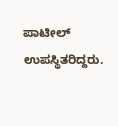ಪಾಟೀಲ್ ಉಪಸ್ಥಿತರಿದ್ದರು.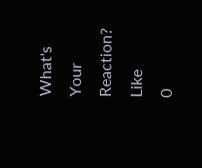What's Your Reaction?
Like
0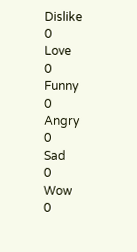Dislike
0
Love
0
Funny
0
Angry
0
Sad
0
Wow
0